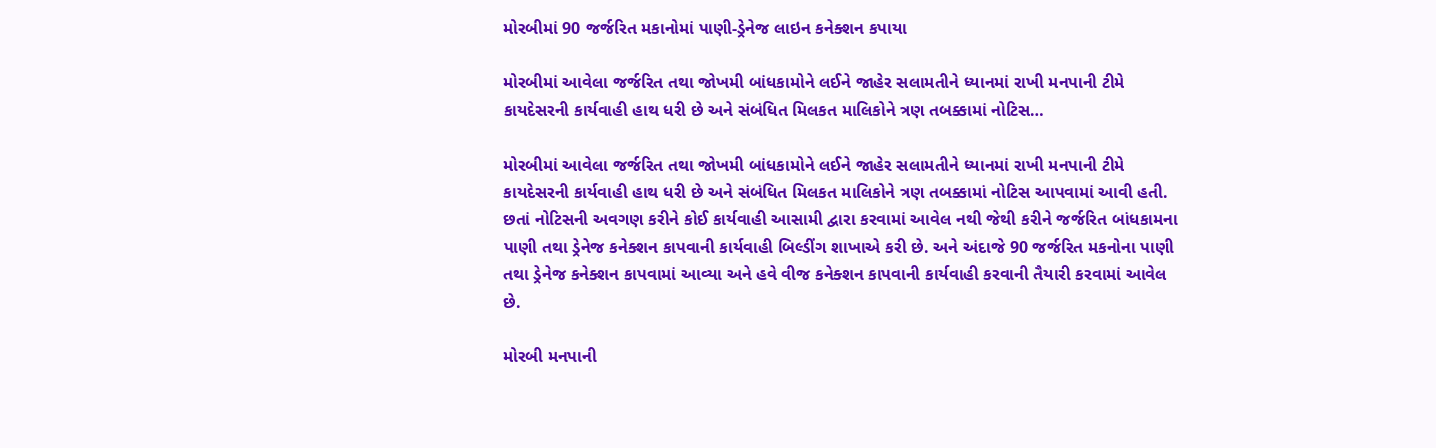મોરબીમાં 90 જર્જરિત મકાનોમાં પાણી-ડ્રેનેજ લાઇન કનેક્શન કપાયા

મોરબીમાં આવેલા જર્જરિત તથા જોખમી બાંધકામોને લઈને જાહેર સલામતીને ધ્યાનમાં રાખી મનપાની ટીમે કાયદેસરની કાર્યવાહી હાથ ધરી છે અને સંબંધિત મિલકત માલિકોને ત્રણ તબક્કામાં નોટિસ…

મોરબીમાં આવેલા જર્જરિત તથા જોખમી બાંધકામોને લઈને જાહેર સલામતીને ધ્યાનમાં રાખી મનપાની ટીમે કાયદેસરની કાર્યવાહી હાથ ધરી છે અને સંબંધિત મિલકત માલિકોને ત્રણ તબક્કામાં નોટિસ આપવામાં આવી હતી. છતાં નોટિસની અવગણ કરીને કોઈ કાર્યવાહી આસામી દ્વારા કરવામાં આવેલ નથી જેથી કરીને જર્જરિત બાંધકામના પાણી તથા ડ્રેનેજ કનેક્શન કાપવાની કાર્યવાહી બિલ્ડીંગ શાખાએ કરી છે. અને અંદાજે 90 જર્જરિત મકનોના પાણી તથા ડ્રેનેજ કનેક્શન કાપવામાં આવ્યા અને હવે વીજ કનેક્શન કાપવાની કાર્યવાહી કરવાની તૈયારી કરવામાં આવેલ છે.

મોરબી મનપાની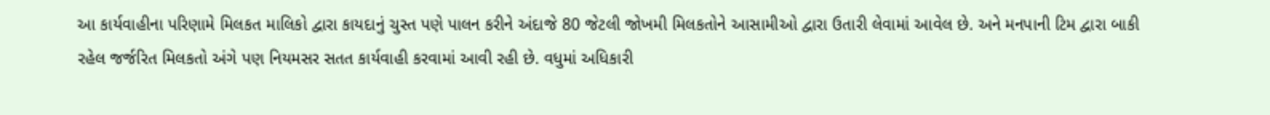આ કાર્યવાહીના પરિણામે મિલકત માલિકો દ્વારા કાયદાનું ચુસ્ત પણે પાલન કરીને અંદાજે 80 જેટલી જોખમી મિલકતોને આસામીઓ દ્વારા ઉતારી લેવામાં આવેલ છે. અને મનપાની ટિમ દ્વારા બાકી રહેલ જર્જરિત મિલકતો અંગે પણ નિયમસર સતત કાર્યવાહી કરવામાં આવી રહી છે. વધુમાં અધિકારી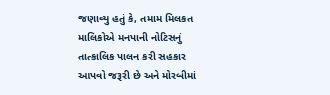જણાવ્યુ હતું કે, તમામ મિલકત માલિકોએ મનપાની નોટિસનું તાત્કાલિક પાલન કરી સહકાર આપવો જરૂરી છે અને મોરબીમાં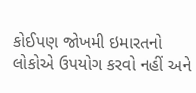કોઈપણ જોખમી ઇમારતનો લોકોએ ઉપયોગ કરવો નહીં અને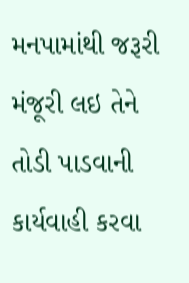મનપામાંથી જરૂરી મંજૂરી લઇ તેને તોડી પાડવાની કાર્યવાહી કરવા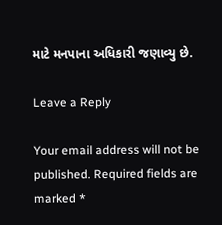માટે મનપાના અધિકારી જણાવ્યુ છે.

Leave a Reply

Your email address will not be published. Required fields are marked *